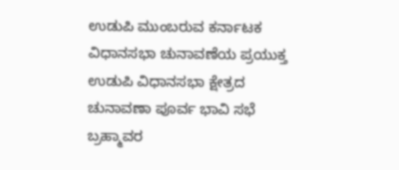ಉಡುಪಿ ಮುಂಬರುವ ಕರ್ನಾಟಕ ವಿಧಾನಸಭಾ ಚುನಾವಣೆಯ ಪ್ರಯುಕ್ತ ಉಡುಪಿ ವಿಧಾನಸಭಾ ಕ್ಷೇತ್ರದ ಚುನಾವಣಾ ಪೂರ್ವ ಭಾವಿ ಸಭೆ ಬ್ರಹ್ಮಾವರ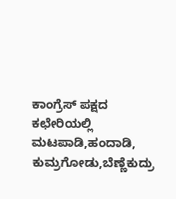ಕಾಂಗ್ರೆಸ್ ಪಕ್ಷದ ಕಛೇರಿಯಲ್ಲಿ ಮಟಪಾಡಿ,ಹಂದಾಡಿ, ಕುಮ್ರಗೋಡು,ಬೆಣ್ಣೆಕುದ್ರು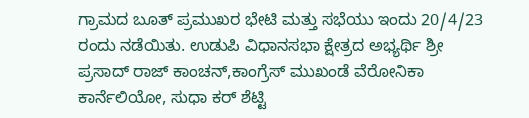ಗ್ರಾಮದ ಬೂತ್ ಪ್ರಮುಖರ ಭೇಟಿ ಮತ್ತು ಸಭೆಯು ಇಂದು 20/4/23 ರಂದು ನಡೆಯಿತು. ಉಡುಪಿ ವಿಧಾನಸಭಾ ಕ್ಷೇತ್ರದ ಅಭ್ಯರ್ಥಿ ಶ್ರೀ ಪ್ರಸಾದ್ ರಾಜ್ ಕಾಂಚನ್,ಕಾಂಗ್ರೆಸ್ ಮುಖಂಡೆ ವೆರೋನಿಕಾ ಕಾರ್ನೆಲಿಯೋ, ಸುಧಾ ಕರ್ ಶೆಟ್ಟಿ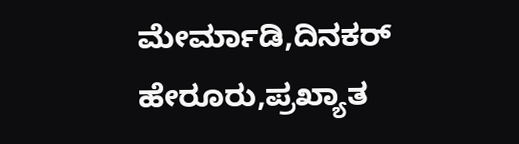ಮೇರ್ಮಾಡಿ,ದಿನಕರ್ ಹೇರೂರು,ಪ್ರಖ್ಯಾತ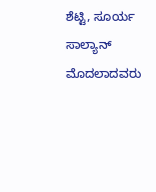ಶೆಟ್ಟಿ, ಸೂರ್ಯ ಸಾಲ್ಯಾನ್ ಮೊದಲಾದವರು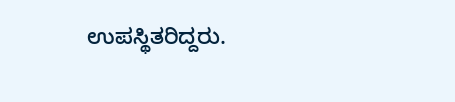ಉಪಸ್ಥಿತರಿದ್ದರು.